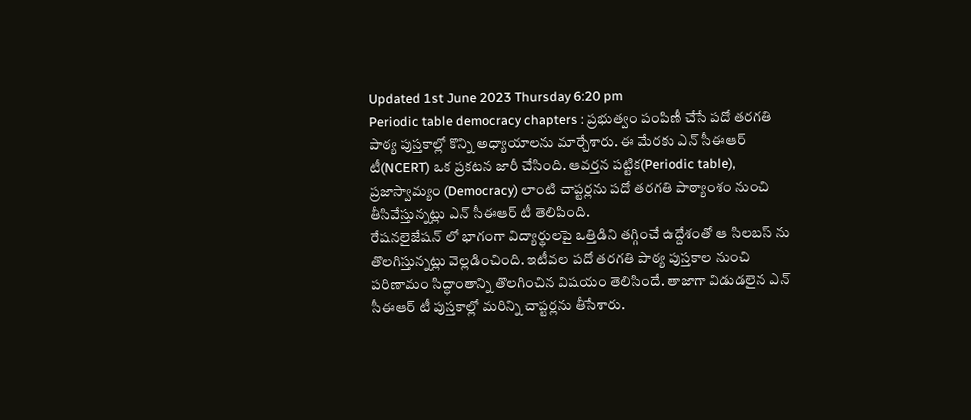Updated 1st June 2023 Thursday 6:20 pm
Periodic table democracy chapters : ప్రభుత్వం పంపిణీ చేసే పదో తరగతి పాఠ్య పుస్తకాల్లో కొన్ని అధ్యాయాలను మార్చేశారు. ఈ మేరకు ఎన్ సీఈఆర్ టీ(NCERT) ఒక ప్రకటన జారీ చేసింది. ఆవర్తన పట్టిక(Periodic table), ప్రజాస్వామ్యం (Democracy) లాంటి చాప్టర్లను పదో తరగతి పాఠ్యాంశం నుంచి తీసివేస్తున్నట్లు ఎన్ సీఈఆర్ టీ తెలిపింది.
రేషనలైజేషన్ లో భాగంగా విద్యార్థులపై ఒత్తిడిని తగ్గించే ఉద్దేశంతో ఆ సిలబస్ ను తొలగిస్తున్నట్లు వెల్లడించింది. ఇటీవల పదో తరగతి పాఠ్య పుస్తకాల నుంచి పరిణామం సిద్ధాంతాన్ని తొలగించిన విషయం తెలిసిందే. తాజాగా విడుడలైన ఎన్ సీఈఆర్ టీ పుస్తకాల్లో మరిన్ని చాప్టర్లను తీసేశారు.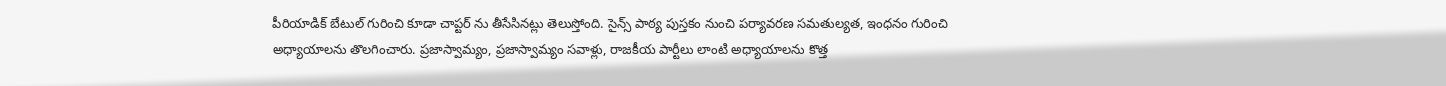పీరియాడిక్ బేటుల్ గురించి కూడా చాప్టర్ ను తీసేసినట్లు తెలుస్తోంది. సైన్స్ పాఠ్య పుస్తకం నుంచి పర్యావరణ సమతుల్యత, ఇంధనం గురించి అధ్యాయాలను తొలగించారు. ప్రజాస్వామ్యం, ప్రజాస్వామ్యం సవాళ్లు, రాజకీయ పార్టీలు లాంటి అధ్యాయాలను కొత్త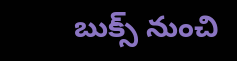బుక్స్ నుంచి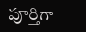పూర్తిగా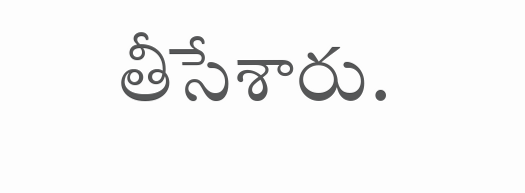తీసేశారు.